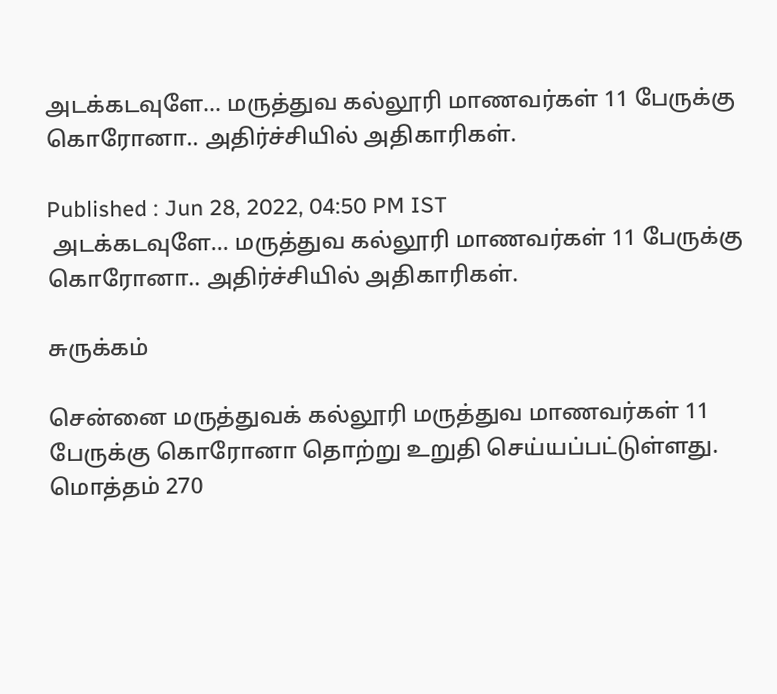அடக்கடவுளே... மருத்துவ கல்லூரி மாணவர்கள் 11 பேருக்கு கொரோனா.. அதிர்ச்சியில் அதிகாரிகள்.

Published : Jun 28, 2022, 04:50 PM IST
 அடக்கடவுளே... மருத்துவ கல்லூரி மாணவர்கள் 11 பேருக்கு கொரோனா.. அதிர்ச்சியில் அதிகாரிகள்.

சுருக்கம்

சென்னை மருத்துவக் கல்லூரி மருத்துவ மாணவர்கள் 11 பேருக்கு கொரோனா தொற்று உறுதி செய்யப்பட்டுள்ளது. மொத்தம் 270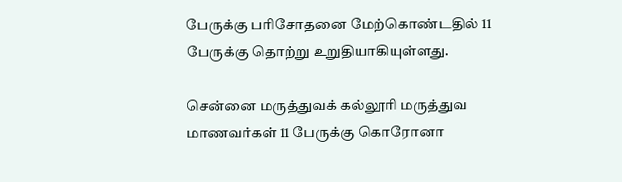பேருக்கு பரிசோதனை மேற்கொண்டதில் 11 பேருக்கு தொற்று உறுதியாகியுள்ளது.

சென்னை மருத்துவக் கல்லூரி மருத்துவ மாணவர்கள் 11 பேருக்கு கொரோனா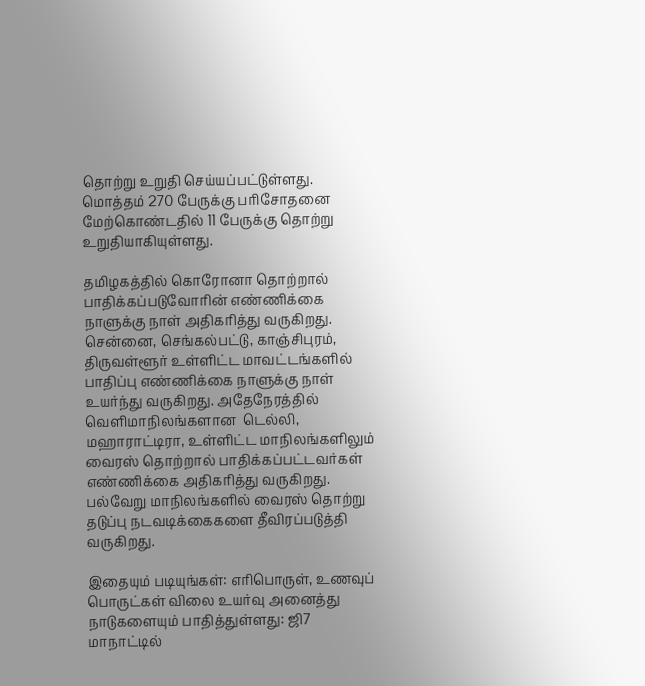தொற்று உறுதி செய்யப்பட்டுள்ளது. மொத்தம் 270 பேருக்கு பரிசோதனை மேற்கொண்டதில் 11 பேருக்கு தொற்று உறுதியாகியுள்ளது.

தமிழகத்தில் கொரோனா தொற்றால் பாதிக்கப்படுவோரின் எண்ணிக்கை நாளுக்கு நாள் அதிகரித்து வருகிறது. சென்னை, செங்கல்பட்டு, காஞ்சிபுரம், திருவள்ளூர் உள்ளிட்ட மாவட்டங்களில் பாதிப்பு எண்ணிக்கை நாளுக்கு நாள் உயர்ந்து வருகிறது. அதேநேரத்தில் வெளிமாநிலங்களான  டெல்லி, மஹாராட்டிரா, உள்ளிட்ட மாநிலங்களிலும் வைரஸ் தொற்றால் பாதிக்கப்பட்டவர்கள் எண்ணிக்கை அதிகரித்து வருகிறது. பல்வேறு மாநிலங்களில் வைரஸ் தொற்று தடுப்பு நடவடிக்கைகளை தீவிரப்படுத்தி வருகிறது.

இதையும் படியுங்கள்: எரிபொருள், உணவுப் பொருட்கள் விலை உயர்வு அனைத்து நாடுகளையும் பாதித்துள்ளது: ஜி7 மாநாட்டில்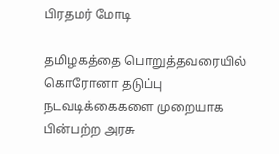பிரதமர் மோடி

தமிழகத்தை பொறுத்தவரையில் கொரோனா தடுப்பு நடவடிக்கைகளை முறையாக பின்பற்ற அரசு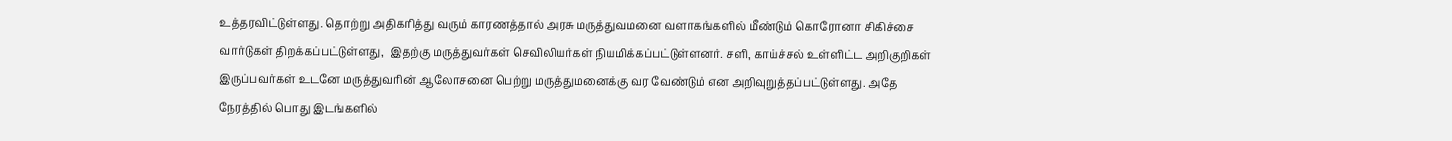உத்தரவிட்டுள்ளது. தொற்று அதிகரித்து வரும் காரணத்தால் அரசு மருத்துவமனை வளாகங்களில் மீண்டும் கொரோனா சிகிச்சை வார்டுகள் திறக்கப்பட்டுள்ளது,  இதற்கு மருத்துவர்கள் செவிலியர்கள் நியமிக்கப்பட்டுள்ளனர். சளி, காய்ச்சல் உள்ளிட்ட அறிகுறிகள் இருப்பவர்கள் உடனே மருத்துவரின் ஆலோசனை பெற்று மருத்துமனைக்கு வர வேண்டும் என அறிவுறுத்தப்பட்டுள்ளது. அதே நேரத்தில் பொது இடங்களில்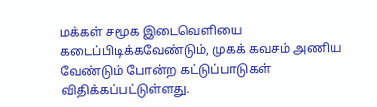மக்கள் சமூக இடைவெளியை கடைப்பிடிக்கவேண்டும், முகக் கவசம் அணிய வேண்டும் போன்ற கட்டுப்பாடுகள் விதிக்கப்பட்டுள்ளது.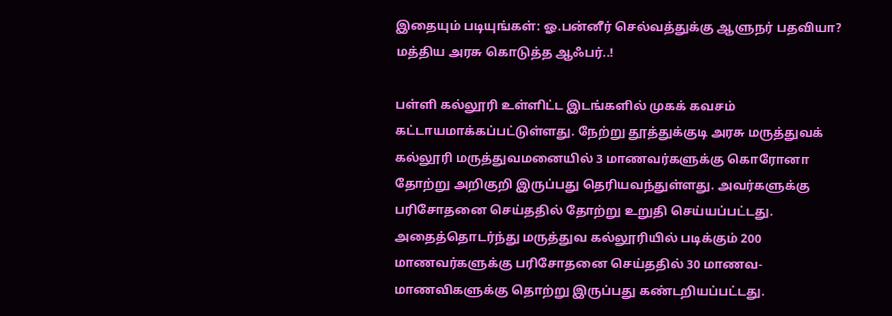இதையும் படியுங்கள்: ஓ.பன்னீர் செல்வத்துக்கு ஆளுநர் பதவியா? மத்திய அரசு கொடுத்த ஆஃபர்..!

பள்ளி கல்லூரி உள்ளிட்ட இடங்களில் முகக் கவசம் கட்டாயமாக்கப்பட்டுள்ளது. நேற்று தூத்துக்குடி அரசு மருத்துவக் கல்லூரி மருத்துவமனையில் 3 மாணவர்களுக்கு கொரோனா தோற்று அறிகுறி இருப்பது தெரியவந்துள்ளது. அவர்களுக்கு பரிசோதனை செய்ததில் தோற்று உறுதி செய்யப்பட்டது. அதைத்தொடர்ந்து மருத்துவ கல்லூரியில் படிக்கும் 200 மாணவர்களுக்கு பரிசோதனை செய்ததில் 30 மாணவ-மாணவிகளுக்கு தொற்று இருப்பது கண்டறியப்பட்டது.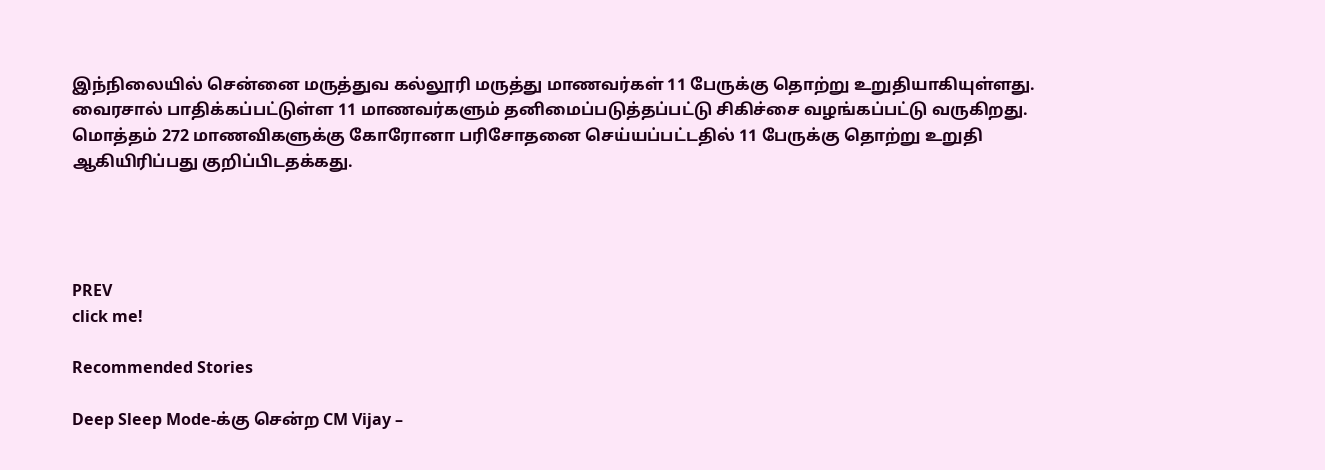இந்நிலையில் சென்னை மருத்துவ கல்லூரி மருத்து மாணவர்கள் 11 பேருக்கு தொற்று உறுதியாகியுள்ளது.  வைரசால் பாதிக்கப்பட்டுள்ள 11 மாணவர்களும் தனிமைப்படுத்தப்பட்டு சிகிச்சை வழங்கப்பட்டு வருகிறது. மொத்தம் 272 மாணவிகளுக்கு கோரோனா பரிசோதனை செய்யப்பட்டதில் 11 பேருக்கு தொற்று உறுதி ஆகியிரிப்பது குறிப்பிடதக்கது.




PREV
click me!

Recommended Stories

Deep Sleep Mode-க்கு சென்ற CM Vijay –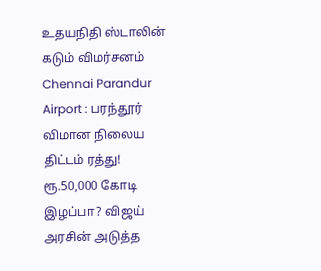உதயநிதி ஸ்டாலின் கடும் விமர்சனம்
Chennai Parandur Airport : பரந்தூர் விமான நிலைய திட்டம் ரத்து! ரூ.50,000 கோடி இழப்பா? விஜய் அரசின் அடுத்த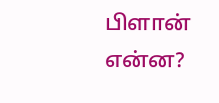பிளான் என்ன?